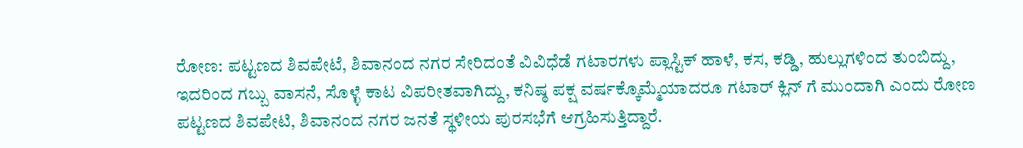ರೋಣ: ಪಟ್ಟಣದ ಶಿವಪೇಟೆ, ಶಿವಾನಂದ ನಗರ ಸೇರಿದಂತೆ ವಿವಿಧೆಡೆ ಗಟಾರಗಳು ಪ್ಲಾಸ್ಟಿಕ್ ಹಾಳೆ, ಕಸ, ಕಡ್ಡಿ, ಹುಲ್ಲುಗಳಿಂದ ತುಂಬಿದ್ದು, ಇದರಿಂದ ಗಬ್ಬು ವಾಸನೆ, ಸೊಳ್ಳೆ ಕಾಟ ವಿಪರೀತವಾಗಿದ್ದು, ಕನಿಷ್ಠ ಪಕ್ಷ ವರ್ಷಕ್ಕೊಮ್ಮೆಯಾದರೂ ಗಟಾರ್ ಕ್ಲಿನ್ ಗೆ ಮುಂದಾಗಿ ಎಂದು ರೋಣ ಪಟ್ಟಣದ ಶಿವಪೇಟಿ, ಶಿವಾನಂದ ನಗರ ಜನತೆ ಸ್ಥಳೀಯ ಪುರಸಭೆಗೆ ಆಗ್ರಹಿಸುತ್ತಿದ್ದಾರೆ.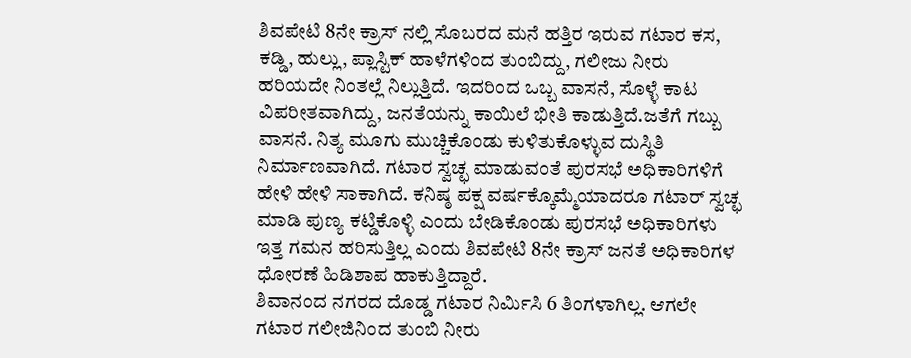ಶಿವಪೇಟಿ 8ನೇ ಕ್ರಾಸ್ ನಲ್ಲಿ ಸೊಬರದ ಮನೆ ಹತ್ತಿರ ಇರುವ ಗಟಾರ ಕಸ, ಕಡ್ಡಿ, ಹುಲ್ಲು, ಪ್ಲಾಸ್ಟಿಕ್ ಹಾಳೆಗಳಿಂದ ತುಂಬಿದ್ದು, ಗಲೀಜು ನೀರು ಹರಿಯದೇ ನಿಂತಲ್ಲೆ ನಿಲ್ಲುತ್ತಿದೆ. ಇದರಿಂದ ಒಬ್ಬ ವಾಸನೆ, ಸೊಳ್ಳೆ ಕಾಟ ವಿಪರೀತವಾಗಿದ್ದು, ಜನತೆಯನ್ನು ಕಾಯಿಲೆ ಭೀತಿ ಕಾಡುತ್ತಿದೆ.ಜತೆಗೆ ಗಬ್ಬು ವಾಸನೆ. ನಿತ್ಯ ಮೂಗು ಮುಚ್ಚಿಕೊಂಡು ಕುಳಿತುಕೊಳ್ಳುವ ದುಸ್ಥಿತಿ ನಿರ್ಮಾಣವಾಗಿದೆ. ಗಟಾರ ಸ್ವಚ್ಛ ಮಾಡುವಂತೆ ಪುರಸಭೆ ಅಧಿಕಾರಿಗಳಿಗೆ ಹೇಳಿ ಹೇಳಿ ಸಾಕಾಗಿದೆ. ಕನಿಷ್ಠ ಪಕ್ಷ ವರ್ಷಕ್ಕೊಮ್ಮೆಯಾದರೂ ಗಟಾರ್ ಸ್ವಚ್ಛ ಮಾಡಿ ಪುಣ್ಯ ಕಟ್ಡಿಕೊಳ್ಳಿ ಎಂದು ಬೇಡಿಕೊಂಡು ಪುರಸಭೆ ಅಧಿಕಾರಿಗಳು ಇತ್ತ ಗಮನ ಹರಿಸುತ್ತಿಲ್ಲ ಎಂದು ಶಿವಪೇಟಿ 8ನೇ ಕ್ರಾಸ್ ಜನತೆ ಅಧಿಕಾರಿಗಳ ಧೋರಣೆ ಹಿಡಿಶಾಪ ಹಾಕುತ್ತಿದ್ದಾರೆ.
ಶಿವಾನಂದ ನಗರದ ದೊಡ್ಡ ಗಟಾರ ನಿರ್ಮಿಸಿ 6 ತಿಂಗಳಾಗಿಲ್ಲ. ಆಗಲೇ ಗಟಾರ ಗಲೀಜಿನಿಂದ ತುಂಬಿ ನೀರು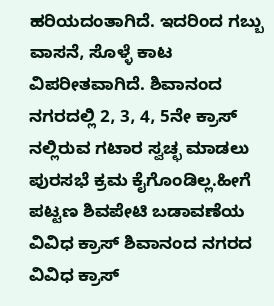ಹರಿಯದಂತಾಗಿದೆ. ಇದರಿಂದ ಗಬ್ಬು ವಾಸನೆ, ಸೊಳ್ಳೆ ಕಾಟ ವಿಪರೀತವಾಗಿದೆ. ಶಿವಾನಂದ ನಗರದಲ್ಲಿ 2, 3, 4, 5ನೇ ಕ್ರಾಸ್ ನಲ್ಲಿರುವ ಗಟಾರ ಸ್ವಚ್ಛ ಮಾಡಲು ಪುರಸಭೆ ಕ್ರಮ ಕೈಗೊಂಡಿಲ್ಲ.ಹೀಗೆ ಪಟ್ಟಣ ಶಿವಪೇಟಿ ಬಡಾವಣೆಯ ವಿವಿಧ ಕ್ರಾಸ್ ಶಿವಾನಂದ ನಗರದ ವಿವಿಧ ಕ್ರಾಸ್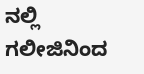ನಲ್ಲಿ ಗಲೀಜಿನಿಂದ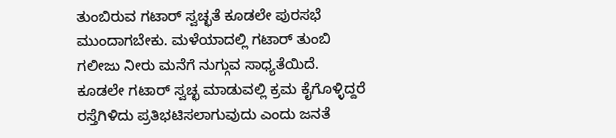ತುಂಬಿರುವ ಗಟಾರ್ ಸ್ವಚ್ಛತೆ ಕೂಡಲೇ ಪುರಸಭೆ ಮುಂದಾಗಬೇಕು. ಮಳೆಯಾದಲ್ಲಿ ಗಟಾರ್ ತುಂಬಿ ಗಲೀಜು ನೀರು ಮನೆಗೆ ನುಗ್ಗುವ ಸಾಧ್ಯತೆಯಿದೆ. ಕೂಡಲೇ ಗಟಾರ್ ಸ್ವಚ್ಛ ಮಾಡುವಲ್ಲಿ ಕ್ರಮ ಕೈಗೊಳ್ಳಿದ್ದರೆ ರಸ್ತೆಗಿಳಿದು ಪ್ರತಿಭಟಿಸಲಾಗುವುದು ಎಂದು ಜನತೆ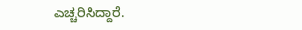ಎಚ್ಚರಿಸಿದ್ದಾರೆ.